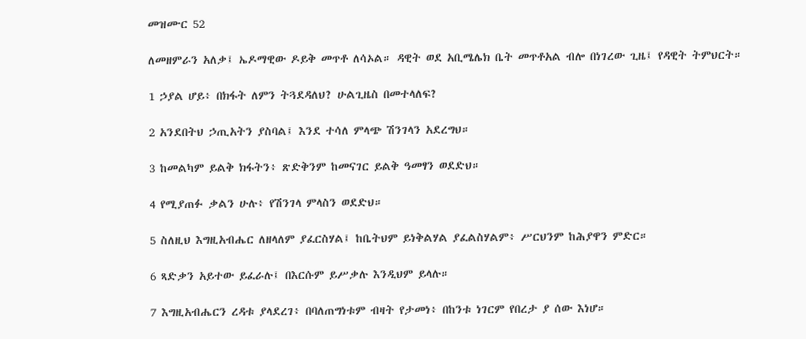መዝሙር 52

ለመዘምራን አለቃ፤ ኤዶማዊው ዶይቅ መጥቶ ለሳኦል። ዳዊት ወደ አቢሜሌክ ቤት መጥቶአል ብሎ በነገረው ጊዜ፤ የዳዊት ትምህርት።

1 ኃያል ሆይ፥ በክፋት ለምን ትጓደዳለህ? ሁልጊዜስ በመተላለፍ?

2 አንደበትህ ኃጢአትን ያስባል፤ እንደ ተሳለ ምላጭ ሽንገላን አደረግህ።

3 ከመልካም ይልቅ ክፋትን፥ ጽድቅንም ከመናገር ይልቅ ዓመፃን ወደድህ።

4 የሚያጠፉ ቃልን ሁሉ፥ የሽንገላ ምላስን ወደድህ።

5 ስለዚህ እግዚአብሔር ለዘላለም ያፈርስሃል፤ ከቤትህም ይነቅልሃል ያፈልስሃልም፥ ሥርህንም ከሕያዋን ምድር።

6 ጻድቃን አይተው ይፈራሉ፤ በእርሱም ይሥቃሉ እንዲህም ይላሉ።

7 እግዚአብሔርን ረዳቱ ያላደረገ፥ በባለጠግነቱም ብዛት የታመነ፥ በከንቱ ነገርም የበረታ ያ ሰው እነሆ።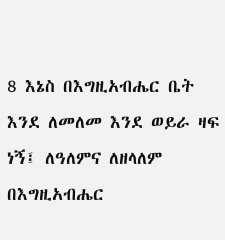8 እኔስ በእግዚአብሔር ቤት እንደ ለመለመ እንደ ወይራ ዛፍ ነኝ፤ ለዓለምና ለዘላለም በእግዚአብሔር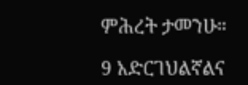ምሕረት ታመንሁ።

9 አድርገህልኛልና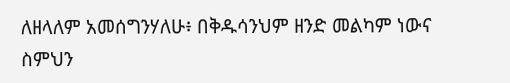ለዘላለም አመሰግንሃለሁ፥ በቅዱሳንህም ዘንድ መልካም ነውና ስምህን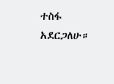ተስፋ አደርጋለሁ።